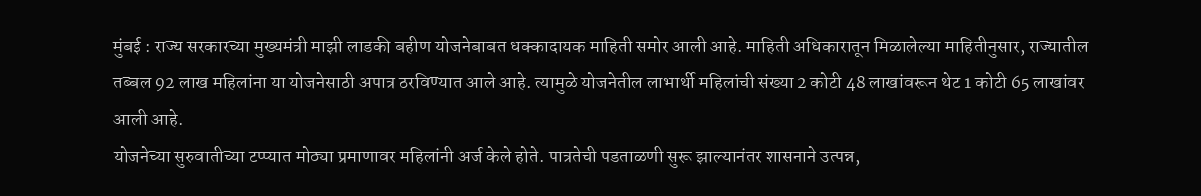मुंबई : राज्य सरकारच्या मुख्यमंत्री माझी लाडकी बहीण योजनेबाबत धक्कादायक माहिती समोर आली आहे. माहिती अधिकारातून मिळालेल्या माहितीनुसार, राज्यातील तब्बल 92 लाख महिलांना या योजनेसाठी अपात्र ठरविण्यात आले आहे. त्यामुळे योजनेतील लाभार्थी महिलांची संख्या 2 कोटी 48 लाखांवरून थेट 1 कोटी 65 लाखांवर आली आहे.
योजनेच्या सुरुवातीच्या टप्प्यात मोठ्या प्रमाणावर महिलांनी अर्ज केले होते. पात्रतेची पडताळणी सुरू झाल्यानंतर शासनाने उत्पन्न,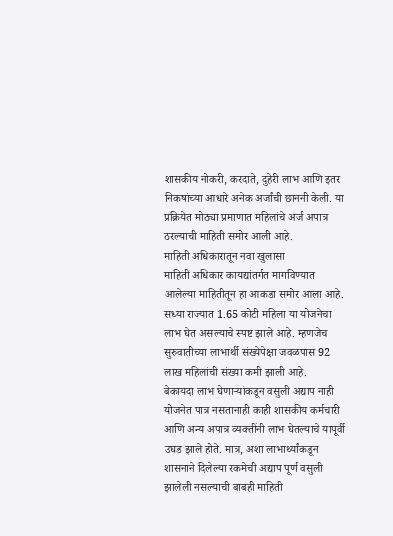शासकीय नोकरी, करदाते, दुहेरी लाभ आणि इतर निकषांच्या आधारे अनेक अर्जांची छाननी केली. या प्रक्रियेत मोठ्या प्रमाणात महिलांचे अर्ज अपात्र ठरल्याची माहिती समोर आली आहे.
माहिती अधिकारातून नवा खुलासा
माहिती अधिकार कायद्यांतर्गत मागविण्यात आलेल्या माहितीतून हा आकडा समोर आला आहे. सध्या राज्यात 1.65 कोटी महिला या योजनेचा लाभ घेत असल्याचे स्पष्ट झाले आहे. म्हणजेच सुरुवातीच्या लाभार्थी संख्येपेक्षा जवळपास 92 लाख महिलांची संख्या कमी झाली आहे.
बेकायदा लाभ घेणाऱ्यांकडून वसुली अद्याप नाही
योजनेत पात्र नसतानाही काही शासकीय कर्मचारी आणि अन्य अपात्र व्यक्तींनी लाभ घेतल्याचे यापूर्वी उघड झाले होते. मात्र, अशा लाभार्थ्यांकडून शासनाने दिलेल्या रकमेची अद्याप पूर्ण वसुली झालेली नसल्याची बाबही माहिती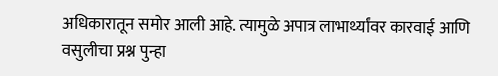अधिकारातून समोर आली आहे. त्यामुळे अपात्र लाभार्थ्यांवर कारवाई आणि वसुलीचा प्रश्न पुन्हा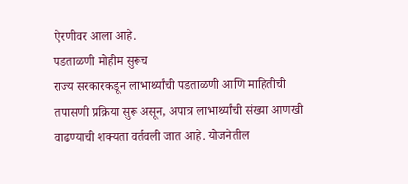ऐरणीवर आला आहे.
पडताळणी मोहीम सुरूच
राज्य सरकारकडून लाभार्थ्यांची पडताळणी आणि माहितीची तपासणी प्रक्रिया सुरू असून, अपात्र लाभार्थ्यांची संख्या आणखी वाढण्याची शक्यता वर्तवली जात आहे. योजनेतील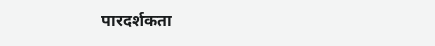पारदर्शकता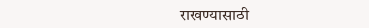राखण्यासाठी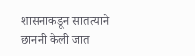शासनाकडून सातत्याने छाननी केली जात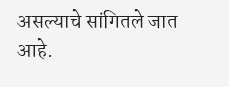असल्याचे सांगितले जात आहे.